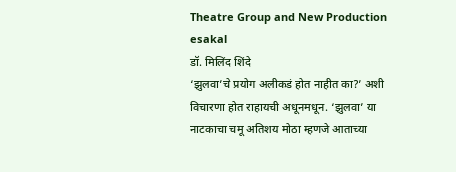Theatre Group and New Production
esakal
डॉ. मिलिंद शिंदे
‘झुलवा’चे प्रयोग अलीकडं होत नाहीत का?’ अशी विचारणा होत राहायची अधूनमधून. ‘झुलवा’ या नाटकाचा चमू अतिशय मोठा म्हणजे आताच्या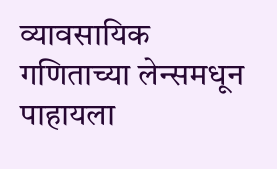व्यावसायिक गणिताच्या लेन्समधून पाहायला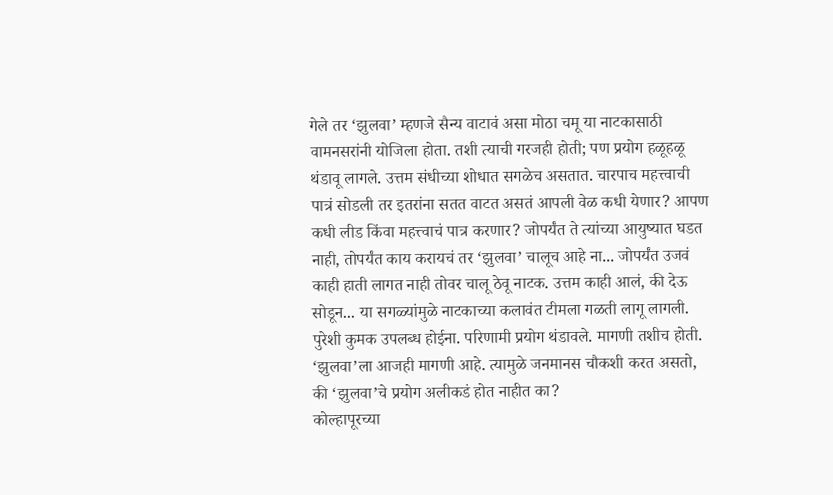गेले तर ‘झुलवा’ म्हणजे सैन्य वाटावं असा मोठा चमू या नाटकासाठी वामनसरांनी योजिला होता. तशी त्याची गरजही होती; पण प्रयोग हळूहळू थंडावू लागले. उत्तम संधीच्या शोधात सगळेच असतात. चारपाच महत्त्वाची पात्रं सोडली तर इतरांना सतत वाटत असतं आपली वेळ कधी येणार? आपण कधी लीड किंवा महत्त्वाचं पात्र करणार? जोपर्यंत ते त्यांच्या आयुष्यात घडत नाही, तोपर्यंत काय करायचं तर ‘झुलवा’ चालूच आहे ना... जोपर्यंत उजवं काही हाती लागत नाही तोवर चालू ठेवू नाटक. उत्तम काही आलं, की देऊ सोडून... या सगळ्यांमुळे नाटकाच्या कलावंत टीमला गळती लागू लागली. पुरेशी कुमक उपलब्ध होईना. परिणामी प्रयोग थंडावले. मागणी तशीच होती. ‘झुलवा’ला आजही मागणी आहे. त्यामुळे जनमानस चौकशी करत असतो, की ‘झुलवा’चे प्रयोग अलीकडं होत नाहीत का?
कोल्हापूरच्या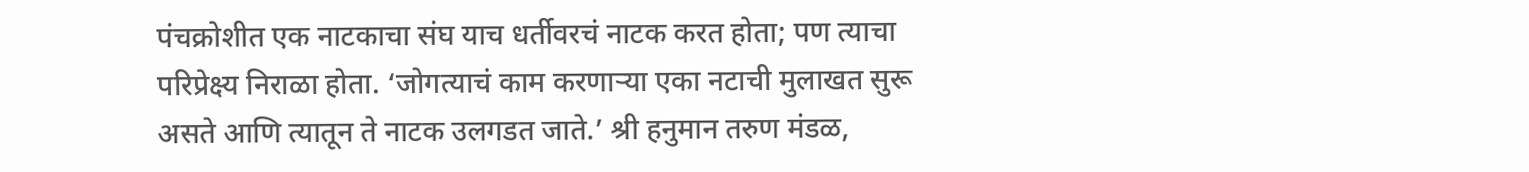पंचक्रोशीत एक नाटकाचा संघ याच धर्तीवरचं नाटक करत होता; पण त्याचा परिप्रेक्ष्य निराळा होता. ‘जोगत्याचं काम करणाऱ्या एका नटाची मुलाखत सुरू असते आणि त्यातून ते नाटक उलगडत जाते.’ श्री हनुमान तरुण मंडळ,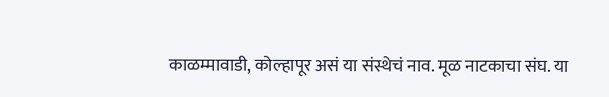काळम्मावाडी, कोल्हापूर असं या संस्थेचं नाव. मूळ नाटकाचा संघ. या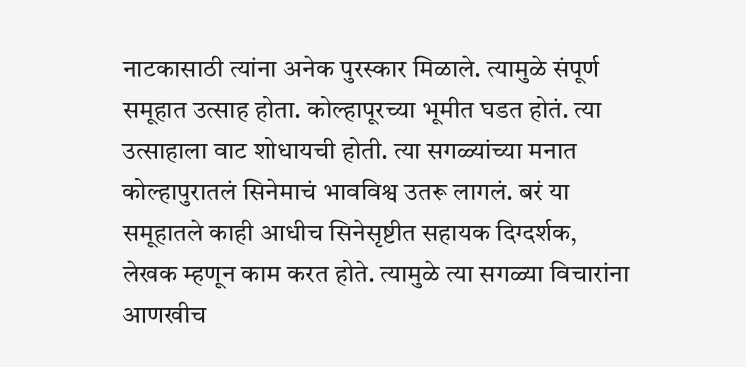नाटकासाठी त्यांना अनेक पुरस्कार मिळाले. त्यामुळे संपूर्ण समूहात उत्साह होता. कोल्हापूरच्या भूमीत घडत होतं. त्या उत्साहाला वाट शोधायची होती. त्या सगळ्यांच्या मनात कोल्हापुरातलं सिनेमाचं भावविश्व उतरू लागलं. बरं या समूहातले काही आधीच सिनेसृष्टीत सहायक दिग्दर्शक, लेखक म्हणून काम करत होते. त्यामुळे त्या सगळ्या विचारांना आणखीच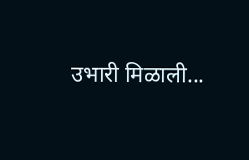उभारी मिळाली...